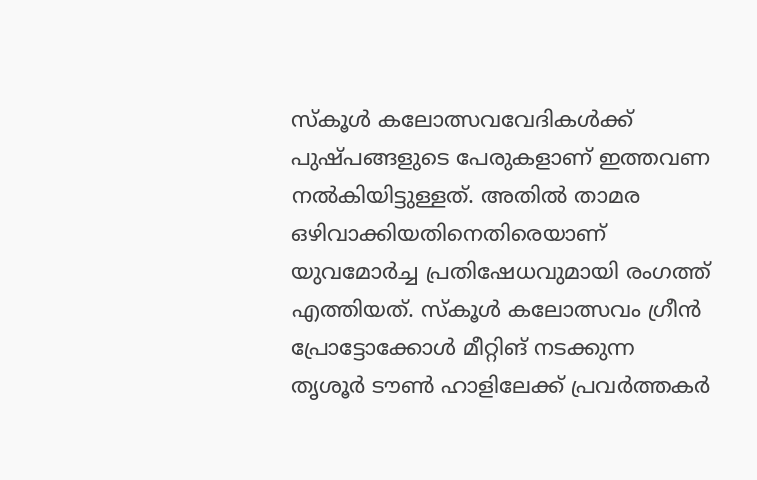സ്കൂൾ കലോത്സവവേദികൾക്ക് പുഷ്പങ്ങളുടെ പേരുകളാണ് ഇത്തവണ നൽകിയിട്ടുള്ളത്. അതിൽ താമര ഒഴിവാക്കിയതിനെതിരെയാണ് യുവമോർച്ച പ്രതിഷേധവുമായി രംഗത്ത് എത്തിയത്. സ്കൂൾ കലോത്സവം ഗ്രീൻ പ്രോട്ടോക്കോൾ മീറ്റിങ് നടക്കുന്ന തൃശൂർ ടൗൺ ഹാളിലേക്ക് പ്രവർത്തകർ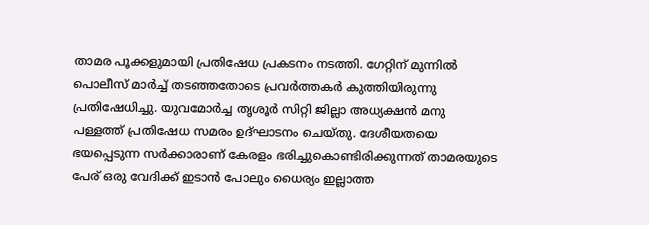താമര പൂക്കളുമായി പ്രതിഷേധ പ്രകടനം നടത്തി. ഗേറ്റിന് മുന്നിൽ പൊലീസ് മാർച്ച് തടഞ്ഞതോടെ പ്രവർത്തകർ കുത്തിയിരുന്നു പ്രതിഷേധിച്ചു. യുവമോർച്ച തൃശൂർ സിറ്റി ജില്ലാ അധ്യക്ഷൻ മനു പള്ളത്ത് പ്രതിഷേധ സമരം ഉദ്ഘാടനം ചെയ്തു. ദേശീയതയെ ഭയപ്പെടുന്ന സർക്കാരാണ് കേരളം ഭരിച്ചുകൊണ്ടിരിക്കുന്നത് താമരയുടെ പേര് ഒരു വേദിക്ക് ഇടാൻ പോലും ധൈര്യം ഇല്ലാത്ത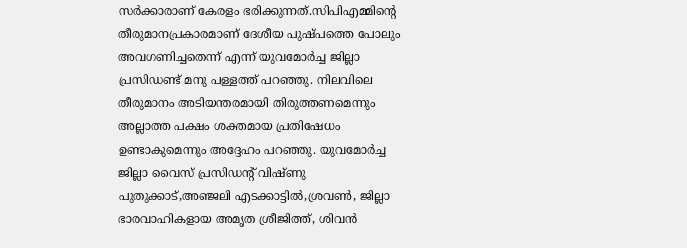സർക്കാരാണ് കേരളം ഭരിക്കുന്നത്.സിപിഎമ്മിന്റെ തീരുമാനപ്രകാരമാണ് ദേശീയ പുഷ്പത്തെ പോലും അവഗണിച്ചതെന്ന് എന്ന് യുവമോർച്ച ജില്ലാ പ്രസിഡണ്ട് മനു പള്ളത്ത് പറഞ്ഞു. നിലവിലെ തീരുമാനം അടിയന്തരമായി തിരുത്തണമെന്നും അല്ലാത്ത പക്ഷം ശക്തമായ പ്രതിഷേധം ഉണ്ടാകുമെന്നും അദ്ദേഹം പറഞ്ഞു. യുവമോർച്ച ജില്ലാ വൈസ് പ്രസിഡന്റ് വിഷ്ണു പുതുക്കാട്,അഞ്ജലി എടക്കാട്ടിൽ,ശ്രവൺ, ജില്ലാ ഭാരവാഹികളായ അമൃത ശ്രീജിത്ത്, ശിവൻ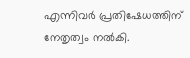എന്നിവർ പ്രതിഷേധത്തിന് നേതൃത്വം നൽകി.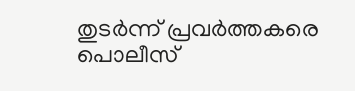തുടർന്ന് പ്രവർത്തകരെ പൊലീസ്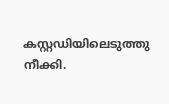കസ്റ്റഡിയിലെടുത്തു നീക്കി.